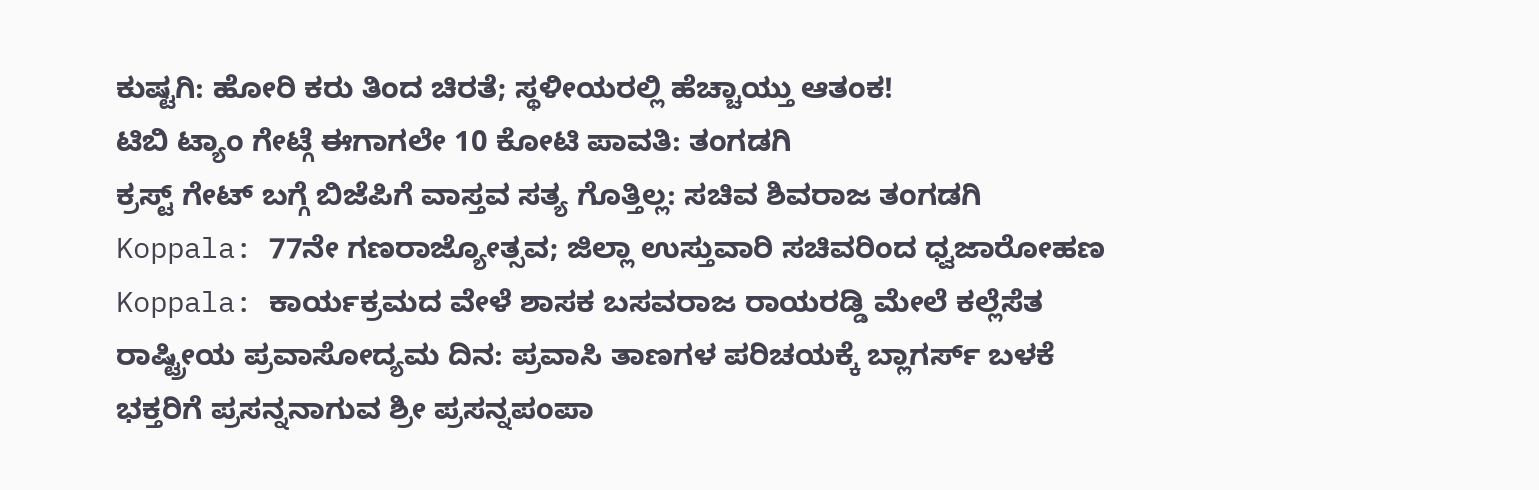ಕುಷ್ಟಗಿ: ಹೋರಿ ಕರು ತಿಂದ ಚಿರತೆ; ಸ್ಥಳೀಯರಲ್ಲಿ ಹೆಚ್ಚಾಯ್ತು ಆತಂಕ!
ಟಿಬಿ ಟ್ಯಾಂ ಗೇಟ್ಗೆ ಈಗಾಗಲೇ 10 ಕೋಟಿ ಪಾವತಿ: ತಂಗಡಗಿ
ಕ್ರಸ್ಟ್ ಗೇಟ್ ಬಗ್ಗೆ ಬಿಜೆಪಿಗೆ ವಾಸ್ತವ ಸತ್ಯ ಗೊತ್ತಿಲ್ಲ: ಸಚಿವ ಶಿವರಾಜ ತಂಗಡಗಿ
Koppala: 77ನೇ ಗಣರಾಜ್ಯೋತ್ಸವ; ಜಿಲ್ಲಾ ಉಸ್ತುವಾರಿ ಸಚಿವರಿಂದ ಧ್ವಜಾರೋಹಣ
Koppala: ಕಾರ್ಯಕ್ರಮದ ವೇಳೆ ಶಾಸಕ ಬಸವರಾಜ ರಾಯರಡ್ಡಿ ಮೇಲೆ ಕಲ್ಲೆಸೆತ
ರಾಷ್ಟ್ರೀಯ ಪ್ರವಾಸೋದ್ಯಮ ದಿನ: ಪ್ರವಾಸಿ ತಾಣಗಳ ಪರಿಚಯಕ್ಕೆ ಬ್ಲಾಗರ್ಸ್ ಬಳಕೆ
ಭಕ್ತರಿಗೆ ಪ್ರಸನ್ನನಾಗುವ ಶ್ರೀ ಪ್ರಸನ್ನಪಂಪಾ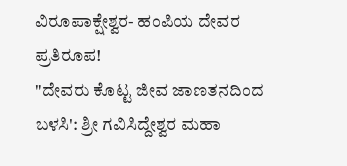ವಿರೂಪಾಕ್ಷೇಶ್ವರ- ಹಂಪಿಯ ದೇವರ ಪ್ರತಿರೂಪ!
"ದೇವರು ಕೊಟ್ಟ ಜೀವ ಜಾಣತನದಿಂದ ಬಳಸಿ': ಶ್ರೀ ಗವಿಸಿದ್ದೇಶ್ವರ ಮಹಾ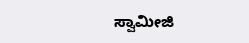ಸ್ವಾಮೀಜಿ